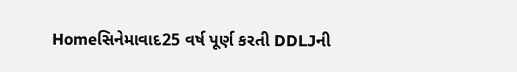Homeસિનેમાવાદ25 વર્ષ પૂર્ણ કરતી DDLJની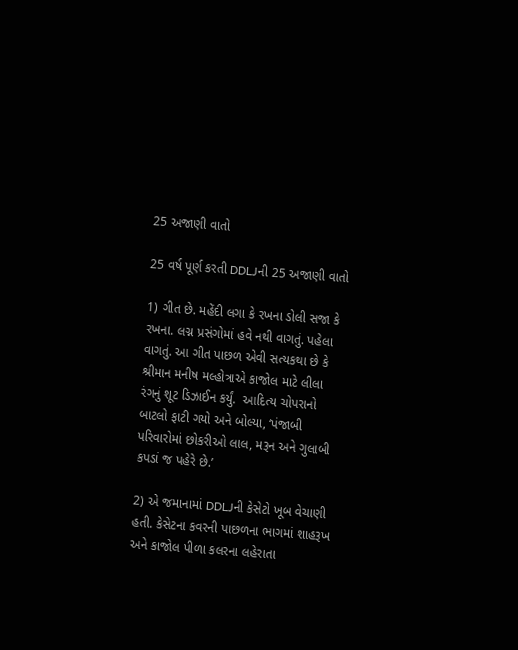25 અજાણી વાતો

25 વર્ષ પૂર્ણ કરતી DDLJની 25 અજાણી વાતો

1) ગીત છે. મહેંદી લગા કે રખના ડોલી સજા કે રખના. લગ્ન પ્રસંગોમાં હવે નથી વાગતું. પહેલા વાગતું. આ ગીત પાછળ એવી સત્યકથા છે કે શ્રીમાન મનીષ મલ્હોત્રાએ કાજોલ માટે લીલા રંગનું શૂટ ડિઝાઈન કર્યું.  આદિત્ય ચોપરાનો બાટલો ફાટી ગયો અને બોલ્યા, ‘પંજાબી પરિવારોમાં છોકરીઓ લાલ, મરૂન અને ગુલાબી કપડાં જ પહેરે છે.’

2) એ જમાનામાં DDLJની કેસેટો ખૂબ વેચાણી હતી. કેસેટના કવરની પાછળના ભાગમાં શાહરૂખ અને કાજોલ પીળા કલરના લહેરાતા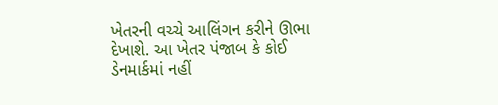ખેતરની વચ્ચે આલિંગન કરીને ઊભા દેખાશે. આ ખેતર પંજાબ કે કોઈ ડેનમાર્કમાં નહીં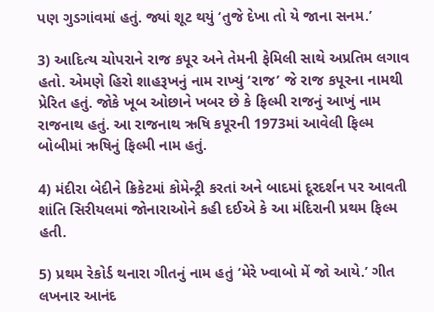પણ ગુડગાંવમાં હતું. જ્યાં શૂટ થયું ‘તુજે દેખા તો યે જાના સનમ.’

3) આદિત્ય ચોપરાને રાજ કપૂર અને તેમની ફેમિલી સાથે અપ્રતિમ લગાવ હતો. એમણે હિરો શાહરૂખનું નામ રાખ્યું ‘રાજ’ જે રાજ કપૂરના નામથી પ્રેરિત હતું. જોકે ખૂબ ઓછાને ખબર છે કે ફિલ્મી રાજનું આખું નામ રાજનાથ હતું. આ રાજનાથ ઋષિ કપૂરની 1973માં આવેલી ફિલ્મ બોબીમાં ઋષિનું ફિલ્મી નામ હતું.

4) મંદીરા બેદીને ક્રિકેટમાં કોમેન્ટ્રી કરતાં અને બાદમાં દૂરદર્શન પર આવતી શાંતિ સિરીયલમાં જોનારાઓને કહી દઈએ કે આ મંદિરાની પ્રથમ ફિલ્મ હતી.

5) પ્રથમ રેકોર્ડ થનારા ગીતનું નામ હતું ‘મેરે ખ્વાબો મેં જો આયે.’ ગીત લખનાર આનંદ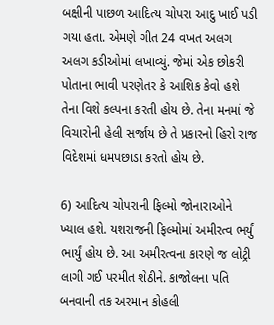બક્ષીની પાછળ આદિત્ય ચોપરા આદુ ખાઈ પડી ગયા હતા. એમણે ગીત 24 વખત અલગ અલગ કડીઓમાં લખાવ્યું. જેમાં એક છોકરી પોતાના ભાવી પરણેતર કે આશિક કેવો હશે તેના વિશે કલ્પના કરતી હોય છે. તેના મનમાં જે વિચારોની હેલી સર્જાય છે તે પ્રકારનો હિરો રાજ વિદેશમાં ધમપછાડા કરતો હોય છે.

6) આદિત્ય ચોપરાની ફિલ્મો જોનારાઓને ખ્યાલ હશે. યશરાજની ફિલ્મોમાં અમીરત્વ ભર્યું ભાર્યું હોય છે. આ અમીરત્વના કારણે જ લોટ્રી લાગી ગઈ પરમીત શેઠીને. કાજોલના પતિ બનવાની તક અરમાન કોહલી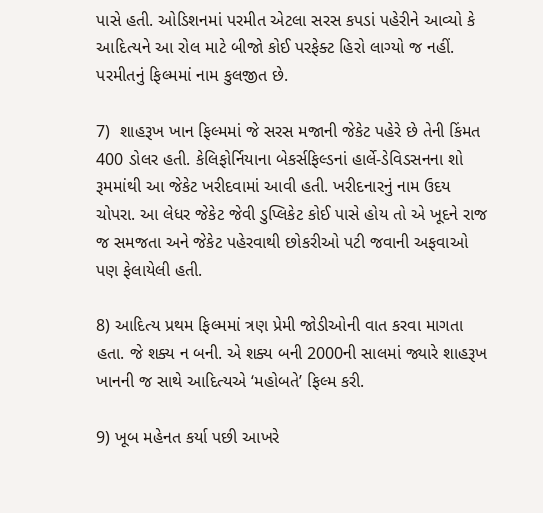પાસે હતી. ઓડિશનમાં પરમીત એટલા સરસ કપડાં પહેરીને આવ્યો કે આદિત્યને આ રોલ માટે બીજો કોઈ પરફેક્ટ હિરો લાગ્યો જ નહીં. પરમીતનું ફિલ્મમાં નામ કુલજીત છે.

7)  શાહરૂખ ખાન ફિલ્મમાં જે સરસ મજાની જેકેટ પહેરે છે તેની કિંમત 400 ડોલર હતી. કેલિફોર્નિયાના બેકર્સફિલ્ડનાં હાર્લે-ડેવિડસનના શો રૂમમાંથી આ જેકેટ ખરીદવામાં આવી હતી. ખરીદનારનું નામ ઉદય ચોપરા. આ લેધર જેકેટ જેવી ડુપ્લિકેટ કોઈ પાસે હોય તો એ ખૂદને રાજ જ સમજતા અને જેકેટ પહેરવાથી છોકરીઓ પટી જવાની અફવાઓ પણ ફેલાયેલી હતી.

8) આદિત્ય પ્રથમ ફિલ્મમાં ત્રણ પ્રેમી જોડીઓની વાત કરવા માગતા હતા. જે શક્ય ન બની. એ શક્ય બની 2000ની સાલમાં જ્યારે શાહરૂખ ખાનની જ સાથે આદિત્યએ ‘મહોબતે’ ફિલ્મ કરી.

9) ખૂબ મહેનત કર્યા પછી આખરે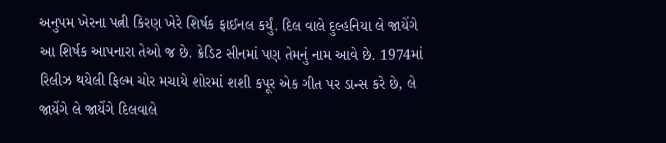અનુપમ ખેરના પત્ની કિરણ ખેરે શિર્ષક ફાઈનલ કર્યું. દિલ વાલે દુલ્હનિયા લે જાયેંગે આ શિર્ષક આપનારા તેઓ જ છે. ક્રેડિટ સીનમાં પણ તેમનું નામ આવે છે. 1974માં રિલીઝ થયેલી ફિલ્મ ચોર મચાયે શોરમાં શશી કપૂર એક ગીત પર ડાન્સ કરે છે, લે જાયેંગે લે જાયેંગે દિલવાલે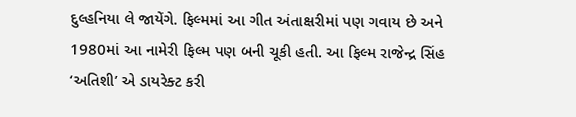દુલ્હનિયા લે જાયેંગે. ફિલ્મમાં આ ગીત અંતાક્ષરીમાં પણ ગવાય છે અને 1980માં આ નામેરી ફિલ્મ પણ બની ચૂકી હતી. આ ફિલ્મ રાજેન્દ્ર સિંહ ‘અતિશી’ એ ડાયરેક્ટ કરી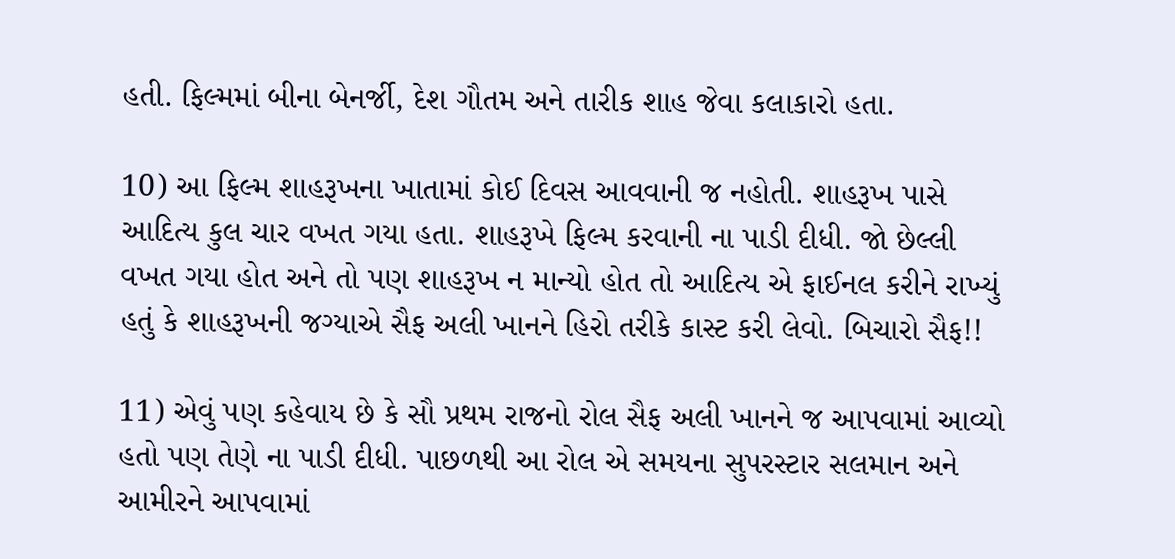હતી. ફિલ્મમાં બીના બેનર્જી, દેશ ગૌતમ અને તારીક શાહ જેવા કલાકારો હતા.

10) આ ફિલ્મ શાહરૂખના ખાતામાં કોઈ દિવસ આવવાની જ નહોતી. શાહરૂખ પાસે આદિત્ય કુલ ચાર વખત ગયા હતા. શાહરૂખે ફિલ્મ કરવાની ના પાડી દીધી. જો છેલ્લી વખત ગયા હોત અને તો પણ શાહરૂખ ન માન્યો હોત તો આદિત્ય એ ફાઈનલ કરીને રાખ્યું હતું કે શાહરૂખની જગ્યાએ સૈફ અલી ખાનને હિરો તરીકે કાસ્ટ કરી લેવો. બિચારો સૈફ!!

11) એવું પણ કહેવાય છે કે સૌ પ્રથમ રાજનો રોલ સૈફ અલી ખાનને જ આપવામાં આવ્યો હતો પણ તેણે ના પાડી દીધી. પાછળથી આ રોલ એ સમયના સુપરસ્ટાર સલમાન અને આમીરને આપવામાં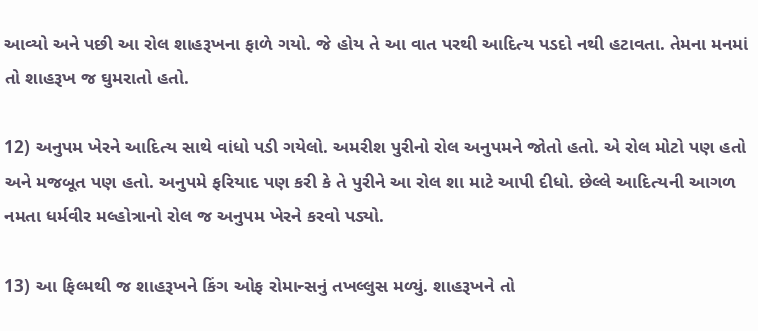આવ્યો અને પછી આ રોલ શાહરૂખના ફાળે ગયો. જે હોય તે આ વાત પરથી આદિત્ય પડદો નથી હટાવતા. તેમના મનમાં તો શાહરૂખ જ ઘુમરાતો હતો.

12) અનુપમ ખેરને આદિત્ય સાથે વાંધો પડી ગયેલો. અમરીશ પુરીનો રોલ અનુપમને જોતો હતો. એ રોલ મોટો પણ હતો અને મજબૂત પણ હતો. અનુપમે ફરિયાદ પણ કરી કે તે પુરીને આ રોલ શા માટે આપી દીધો. છેલ્લે આદિત્યની આગળ નમતા ધર્મવીર મલ્હોત્રાનો રોલ જ અનુપમ ખેરને કરવો પડ્યો.

13) આ ફિલ્મથી જ શાહરૂખને કિંગ ઓફ રોમાન્સનું તખલ્લુસ મળ્યું. શાહરૂખને તો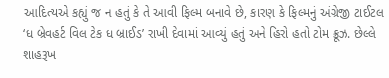આદિત્યએ કહ્યું જ ન હતું કે તે આવી ફિલ્મ બનાવે છે, કારણ કે ફિલ્મનું અંગ્રેજી ટાઈટલ ‘ધ બ્રેવહર્ટ વિલ ટેક ધ બ્રાઈડ’ રાખી દેવામાં આવ્યું હતું અને હિરો હતો ટોમ ક્રૂઝ. છેલ્લે શાહરૂખ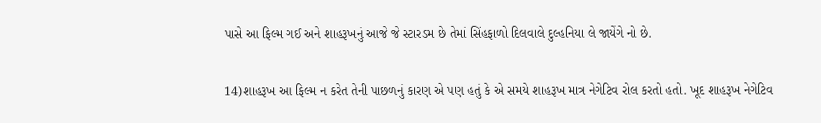પાસે આ ફિલ્મ ગઈ અને શાહરૂખનું આજે જે સ્ટારડમ છે તેમાં સિંહફાળો દિલવાલે દુલ્હનિયા લે જાયેંગે નો છે.

14)શાહરૂખ આ ફિલ્મ ન કરેત તેની પાછળનું કારણ એ પણ હતું કે એ સમયે શાહરૂખ માત્ર નેગેટિવ રોલ કરતો હતો. ખૂદ શાહરૂખ નેગેટિવ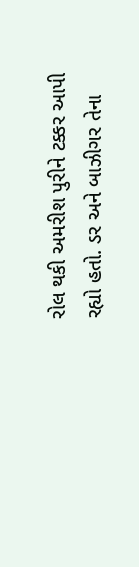રોલ થકી અમરીશ પુરીને ટક્કર આપી રહ્યો હતો. ડર અને બાઝીગર તેના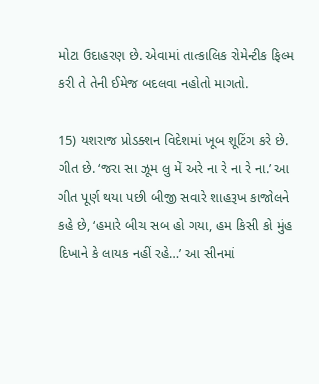મોટા ઉદાહરણ છે. એવામાં તાત્કાલિક રોમેન્ટીક ફિલ્મ કરી તે તેની ઈમેજ બદલવા નહોતો માગતો.

15) યશરાજ પ્રોડક્શન વિદેશમાં ખૂબ શૂટિંગ કરે છે. ગીત છે. ‘જરા સા ઝૂમ લુ મેં અરે ના રે ના રે ના.’ આ ગીત પૂર્ણ થયા પછી બીજી સવારે શાહરૂખ કાજોલને કહે છે, ‘હમારે બીચ સબ હો ગયા, હમ કિસી કો મુંહ દિખાને કે લાયક નહીં રહે…’ આ સીનમાં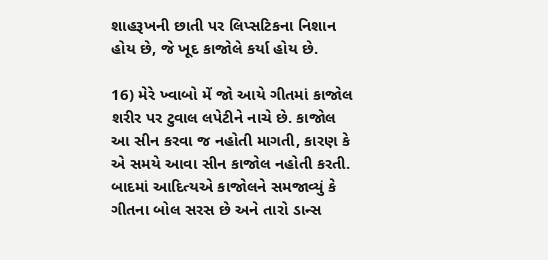શાહરૂખની છાતી પર લિપ્સટિકના નિશાન હોય છે, જે ખૂદ કાજોલે કર્યા હોય છે.

16) મેરે ખ્વાબો મેં જો આયે ગીતમાં કાજોલ શરીર પર ટુવાલ લપેટીને નાચે છે. કાજોલ આ સીન કરવા જ નહોતી માગતી, કારણ કે એ સમયે આવા સીન કાજોલ નહોતી કરતી. બાદમાં આદિત્યએ કાજોલને સમજાવ્યું કે ગીતના બોલ સરસ છે અને તારો ડાન્સ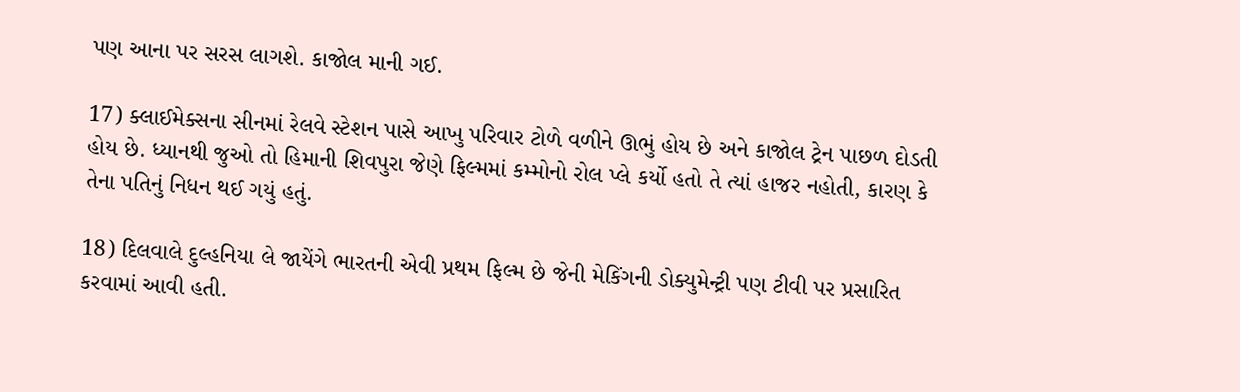પણ આના પર સરસ લાગશે. કાજોલ માની ગઈ.

17) ક્લાઈમેક્સના સીનમાં રેલવે સ્ટેશન પાસે આખુ પરિવાર ટોળે વળીને ઊભું હોય છે અને કાજોલ ટ્રેન પાછળ દોડતી હોય છે. ધ્યાનથી જુઓ તો હિમાની શિવપુરા જેણે ફિલ્મમાં કમ્મોનો રોલ પ્લે કર્યો હતો તે ત્યાં હાજર નહોતી, કારણ કે તેના પતિનું નિધન થઈ ગયું હતું.

18) દિલવાલે દુલ્હનિયા લે જાયેંગે ભારતની એવી પ્રથમ ફિલ્મ છે જેની મેકિંગની ડોક્યુમેન્ટ્રી પણ ટીવી પર પ્રસારિત કરવામાં આવી હતી.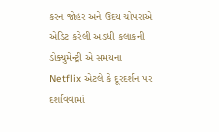કરન જોહર અને ઉદય ચોપરાએ એડિટ કરેલી અડધી કલાકની ડોક્યુમેન્ટ્રી એ સમયના Netflix એટલે કે દૂરદર્શન પર દર્શાવવામાં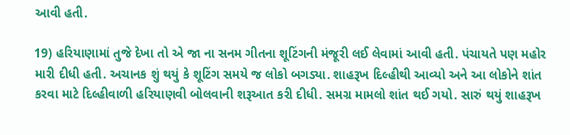આવી હતી.

19) હરિયાણામાં તુજે દેખા તો એ જા ના સનમ ગીતના શૂટિંગની મંજૂરી લઈ લેવામાં આવી હતી. પંચાયતે પણ મહોર મારી દીધી હતી. અચાનક શું થયું કે શૂટિંગ સમયે જ લોકો બગડ્યા. શાહરૂખ દિલ્હીથી આવ્યો અને આ લોકોને શાંત કરવા માટે દિલ્હીવાળી હરિયાણવી બોલવાની શરૂઆત કરી દીધી. સમગ્ર મામલો શાંત થઈ ગયો. સારું થયું શાહરૂખ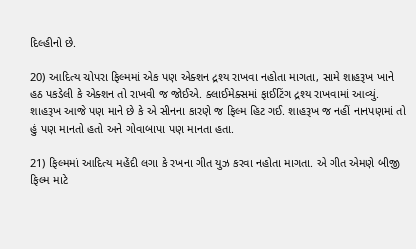દિલ્હીનો છે.

20) આદિત્ય ચોપરા ફિલ્મમાં એક પણ એક્શન દ્રશ્ય રાખવા નહોતા માગતા, સામે શાહરૂખ ખાને હઠ પકડેલી કે એક્શન તો રાખવી જ જોઈએ. ક્લાઈમેક્સમાં ફાઈટિંગ દ્રશ્ય રાખવામાં આવ્યું. શાહરૂખ આજે પણ માને છે કે એ સીનના કારણે જ ફિલ્મ હિટ ગઈ. શાહરૂખ જ નહીં નાનપણમાં તો હું પણ માનતો હતો અને ગોવાબાપા પણ માનતા હતા.

21) ફિલ્મમાં આદિત્ય મહેંદી લગા કે રખના ગીત યુઝ કરવા નહોતા માગતા. એ ગીત એમણે બીજી ફિલ્મ માટે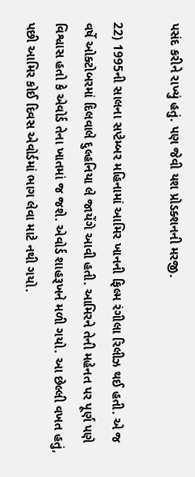પસંદ કરીને રાખ્યું હતું. પણ જેવી યશ પ્રોડક્શનની મરજી.

22) 1995ની સાલના સપ્ટેમ્બર મહિનામાં આમિર ખાનની ફિલ્મ રંગીલા રિલીઝ થઈ હતી. એ જ વર્ષે ઓક્ટોબરમાં દિલવાલે દુલ્હનિયા લે જાયેંગે આવી હતી. આમિરને તેની મહેનત પર પૂર્ણ પણે વિશ્વાસ હતો કે એવોર્ડ તેના ખાતમાં જ જશે. એવોર્ડ શાહરૂખને મળી ગયો. આ છેલ્લી વખત હતું, પછી આમિર કોઈ દિવસ એવોર્ડમાં ભાગ લેવા માટે નથી ગયો.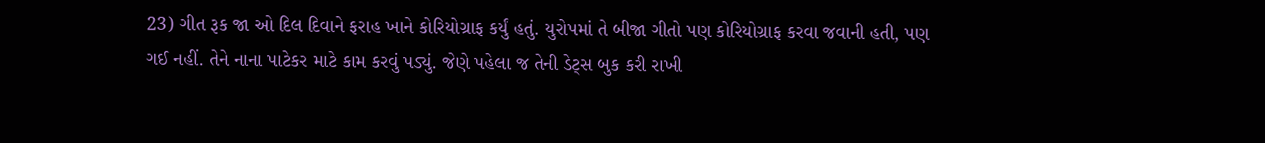23) ગીત રૂક જા ઓ દિલ દિવાને ફરાહ ખાને કોરિયોગ્રાફ કર્યું હતું. યુરોપમાં તે બીજા ગીતો પણ કોરિયોગ્રાફ કરવા જવાની હતી, પણ ગઈ નહીં. તેને નાના પાટેકર માટે કામ કરવું પડ્યું. જેણે પહેલા જ તેની ડેટ્સ બુક કરી રાખી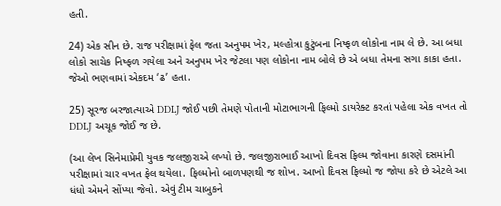હતી.

24) એક સીન છે. રાજ પરીક્ષામાં ફેલ જતા અનુપમ ખેર, મલ્હોત્રા કુટુંબના નિષ્ફળ લોકોના નામ લે છે. આ બધા લોકો સાચેક નિષ્ફળ ગયેલા અને અનુપમ ખેર જેટલા પણ લોકોના નામ બોલે છે એ બધા તેમના સગા કાકા હતા. જેઓ ભણવામાં એકદમ ‘ઢ’ હતા.

25) સૂરજ બરજાત્યાએ DDLJ જોઈ પછી તેમણે પોતાની મોટાભાગની ફિલ્મો ડાયરેક્ટ કરતાં પહેલા એક વખત તો DDLJ અચૂક જોઈ જ છે.

(આ લેખ સિનેમાપ્રેમી યુવક જલજીરાએ લખ્યો છે. જલજીરાભાઈ આખો દિવસ ફિલ્મ જોવાના કારણે દસમાંની પરીક્ષામાં ચાર વખત ફેલ થયેલા. ફિલ્મોનો બાળપણથી જ શોખ. આખો દિવસ ફિલ્મો જ જોયા કરે છે એટલે આ ધંધો એમને સોંપ્યા જેવો. એવું ટીમ ચાબુકને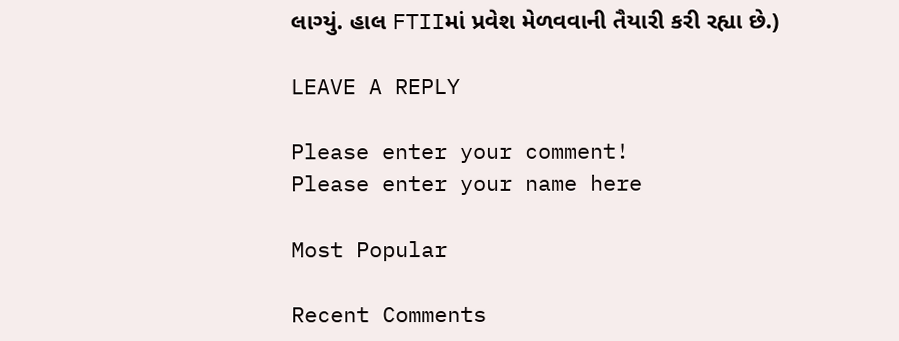લાગ્યું. હાલ FTIIમાં પ્રવેશ મેળવવાની તૈયારી કરી રહ્યા છે.)

LEAVE A REPLY

Please enter your comment!
Please enter your name here

Most Popular

Recent Comments